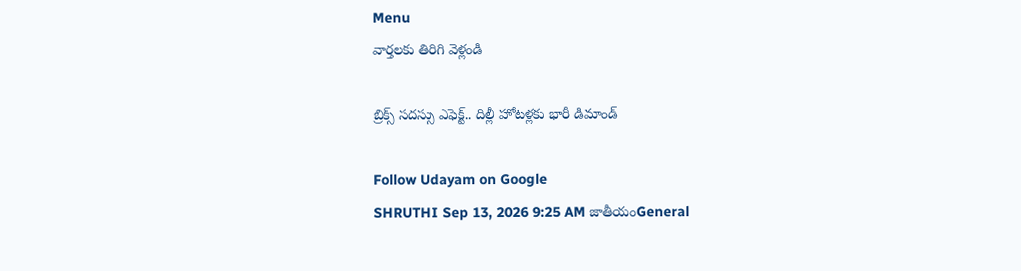Menu
వార్తలకు తిరిగి వెళ్లండి

బ్రిక్స్ సదస్సు ఎఫెక్ట్.. దిల్లీ హోటళ్లకు భారీ డిమాండ్

Follow Udayam on Google
SHRUTHI Sep 13, 2026 9:25 AM జాతీయంGeneral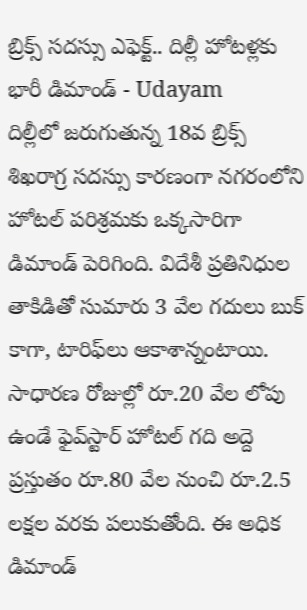బ్రిక్స్ సదస్సు ఎఫెక్ట్.. దిల్లీ హోటళ్లకు భారీ డిమాండ్ - Udayam
దిల్లీలో జరుగుతున్న 18వ బ్రిక్స్ శిఖరాగ్ర సదస్సు కారణంగా నగరంలోని హోటల్ పరిశ్రమకు ఒక్కసారిగా డిమాండ్ పెరిగింది. విదేశీ ప్రతినిధుల తాకిడితో సుమారు 3 వేల గదులు బుక్ కాగా, టారిఫ్‌లు ఆకాశాన్నంటాయి. సాధారణ రోజుల్లో రూ.20 వేల లోపు ఉండే ఫైవ్‌స్టార్‌ హోటల్‌ గది అద్దె ప్రస్తుతం రూ.80 వేల నుంచి రూ.2.5 లక్షల వరకు పలుకుతోంది. ఈ అధిక డిమాండ్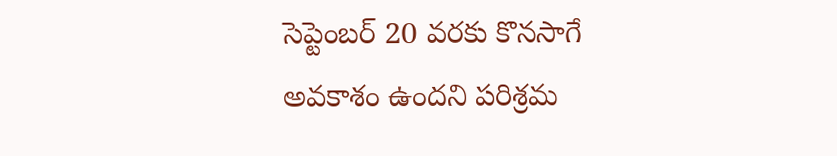సెప్టెంబర్ 20 వరకు కొనసాగే అవకాశం ఉందని పరిశ్రమ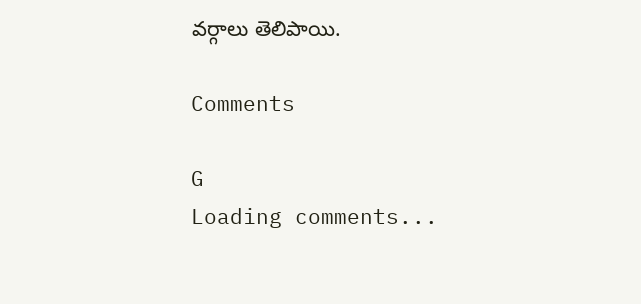వర్గాలు తెలిపాయి.

Comments

G
Loading comments...